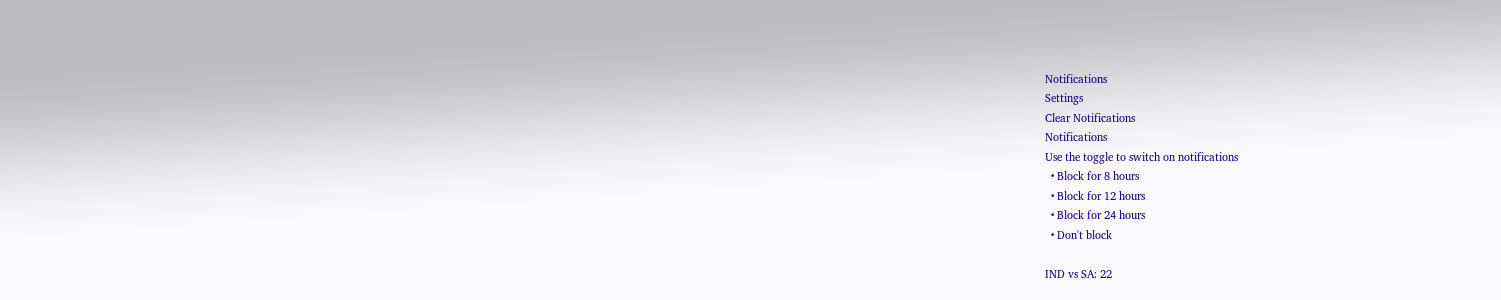Notifications
Settings
Clear Notifications
Notifications
Use the toggle to switch on notifications
  • Block for 8 hours
  • Block for 12 hours
  • Block for 24 hours
  • Don't block

IND vs SA: 22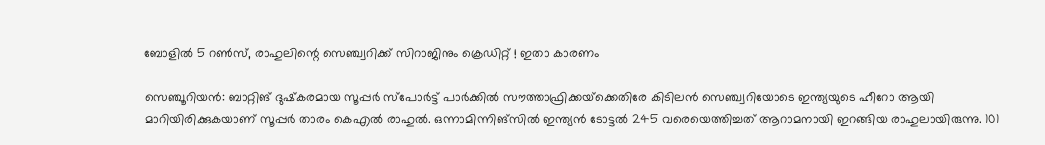ബോളില്‍ 5 റണ്‍സ്, രാഹുലിന്റെ സെഞ്ച്വറിക്ക് സിറാജിനും ക്രെഡിറ്റ് ! ഇതാ കാരണം

സെഞ്ചൂറിയന്‍: ബാറ്റിങ് ദുഷ്‌കരമായ സൂപ്പര്‍ സ്‌പോര്‍ട്ട് പാര്‍ക്കില്‍ സൗത്താഫ്രിക്കയ്‌ക്കെതിരേ കിടിലന്‍ സെഞ്ച്വറിയോടെ ഇന്ത്യയുടെ ഹീറോ ആയി മാറിയിരിക്കുകയാണ് സൂപ്പര്‍ താരം കെഎല്‍ രാഹുല്‍. ഒന്നാമിന്നിങ്‌സില്‍ ഇന്ത്യന്‍ ടോട്ടല്‍ 245 വരെയെത്തിച്ചത് ആറാമനായി ഇറങ്ങിയ രാഹുലായിരുന്നു. 101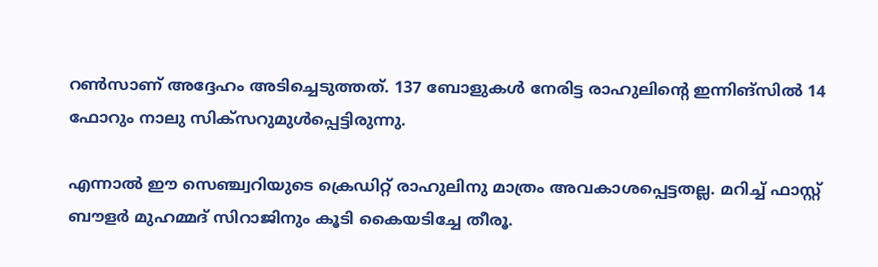റണ്‍സാണ് അദ്ദേഹം അടിച്ചെടുത്തത്. 137 ബോളുകള്‍ നേരിട്ട രാഹുലിന്റെ ഇന്നിങ്‌സില്‍ 14 ഫോറും നാലു സിക്‌സറുമുള്‍പ്പെട്ടിരുന്നു.

എന്നാല്‍ ഈ സെഞ്ച്വറിയുടെ ക്രെഡിറ്റ് രാഹുലിനു മാത്രം അവകാശപ്പെട്ടതല്ല. മറിച്ച് ഫാസ്റ്റ് ബൗളര്‍ മുഹമ്മദ് സിറാജിനും കൂടി കൈയടിച്ചേ തീരൂ.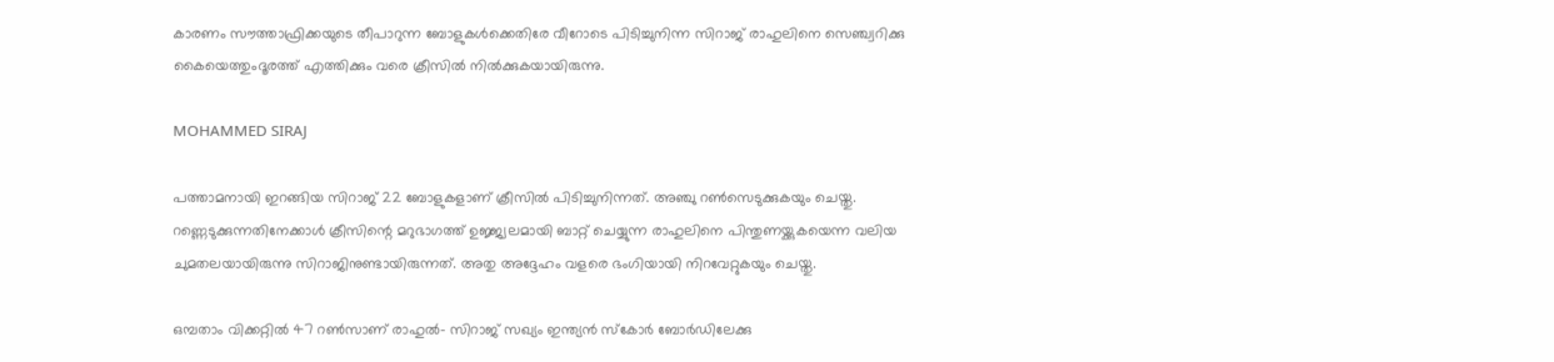കാരണം സൗത്താഫ്രിക്കയുടെ തീപാറുന്ന ബോളുകള്‍ക്കെതിരേ വീറോടെ പിടിച്ചുനിന്ന സിറാജ് രാഹുലിനെ സെഞ്ച്വറിക്കു കൈയെത്തുംദൂരത്ത് എത്തിക്കും വരെ ക്രീസില്‍ നില്‍ക്കുകയായിരുന്നു.

MOHAMMED SIRAJ

പത്താമനായി ഇറങ്ങിയ സിറാജ് 22 ബോളുകളാണ് ക്രീസില്‍ പിടിച്ചുനിന്നത്. അഞ്ചു റണ്‍സെടുക്കുകയും ചെയ്തു. റണ്ണെടുക്കുന്നതിനേക്കാള്‍ ക്രീസിന്റെ മറുഭാഗത്ത് ഉജ്ജ്വലമായി ബാറ്റ് ചെയ്യുന്ന രാഹുലിനെ പിന്തുണയ്ക്കുകയെന്ന വലിയ ചുമതലയായിരുന്നു സിറാജിനുണ്ടായിരുന്നത്. അതു അദ്ദേഹം വളരെ ഭംഗിയായി നിറവേറ്റുകയും ചെയ്തു.

ഒമ്പതാം വിക്കറ്റില്‍ 47 റണ്‍സാണ് രാഹുല്‍- സിറാജ് സഖ്യം ഇന്ത്യന്‍ സ്‌കോര്‍ ബോര്‍ഡിലേക്കു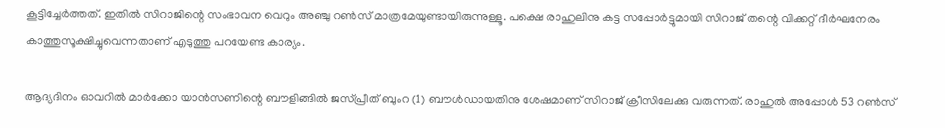കൂട്ടിച്ചേര്‍ത്തത്. ഇതില്‍ സിറാജിന്റെ സംഭാവന വെറും അഞ്ചു റണ്‍സ് മാത്രമേയുണ്ടായിരുന്നുള്ളൂ. പക്ഷെ രാഹുലിനു കട്ട സപ്പോര്‍ട്ടുമായി സിറാജ് തന്റെ വിക്കറ്റ് ദീര്‍ഘനേരം കാത്തുസൂക്ഷിച്ചുവെന്നതാണ് എടുത്തു പറയേണ്ട കാര്യം.

ആദ്യദിനം ഓവറില്‍ മാര്‍ക്കോ യാന്‍സണിന്റെ ബൗളിങ്ങില്‍ ജസ്പ്രീത് ബുംറ (1) ബൗള്‍ഡായതിനു ശേഷമാണ് സിറാജ് ക്രീസിലേക്കു വരുന്നത്. രാഹുല്‍ അപ്പോള്‍ 53 റണ്‍സ്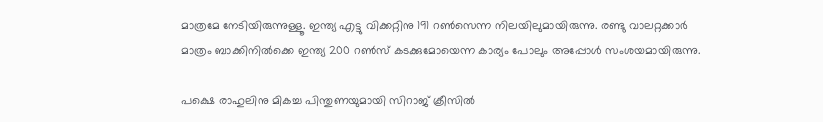മാത്രമേ നേടിയിരുന്നുള്ളൂ. ഇന്ത്യ എട്ടു വിക്കറ്റിനു 191 റണ്‍സെന്ന നിലയിലുമായിരുന്നു. രണ്ടു വാലറ്റക്കാര്‍ മാത്രം ബാക്കിനില്‍ക്കെ ഇന്ത്യ 200 റണ്‍സ് കടക്കുമോയെന്ന കാര്യം പോലും അപ്പോള്‍ സംശയമായിരുന്നു.

പക്ഷെ രാഹുലിനു മികച്ച പിന്തുണയുമായി സിറാജ് ക്രീസില്‍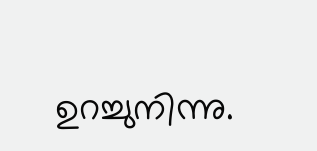ഉറച്ചുനിന്നു.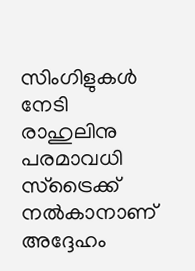സിംഗിളുകള്‍ നേടി രാഹുലിനു പരമാവധി സ്‌ട്രൈക്ക് നല്‍കാനാണ് അദ്ദേഹം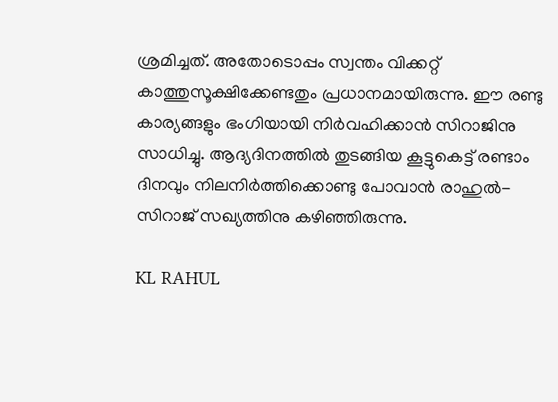ശ്രമിച്ചത്. അതോടൊപ്പം സ്വന്തം വിക്കറ്റ് കാത്തുസൂക്ഷിക്കേണ്ടതും പ്രധാനമായിരുന്നു. ഈ രണ്ടു കാര്യങ്ങളും ഭംഗിയായി നിര്‍വഹിക്കാന്‍ സിറാജിനു സാധിച്ചു. ആദ്യദിനത്തില്‍ തുടങ്ങിയ കൂട്ടുകെട്ട് രണ്ടാം ദിനവും നിലനിര്‍ത്തിക്കൊണ്ടു പോവാന്‍ രാഹുല്‍- സിറാജ് സഖ്യത്തിനു കഴിഞ്ഞിരുന്നു.

KL RAHUL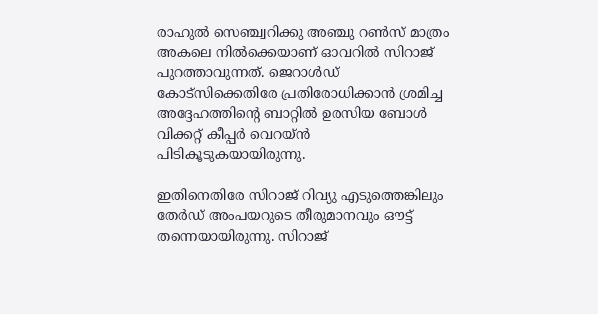രാഹുല്‍ സെഞ്ച്വറിക്കു അഞ്ചു റണ്‍സ് മാത്രം അകലെ നില്‍ക്കെയാണ് ഓവറില്‍ സിറാജ് പുറത്താവുന്നത്. ജെറാള്‍ഡ് കോട്‌സിക്കെതിരേ പ്രതിരോധിക്കാന്‍ ശ്രമിച്ച അദ്ദേഹത്തിന്റെ ബാറ്റില്‍ ഉരസിയ ബോള്‍ വിക്കറ്റ് കീപ്പര്‍ വെറയ്ന്‍ പിടികൂടുകയായിരുന്നു.

ഇതിനെതിരേ സിറാജ് റിവ്യു എടുത്തെങ്കിലും തേര്‍ഡ് അംപയറുടെ തീരുമാനവും ഔട്ട് തന്നെയായിരുന്നു. സിറാജ്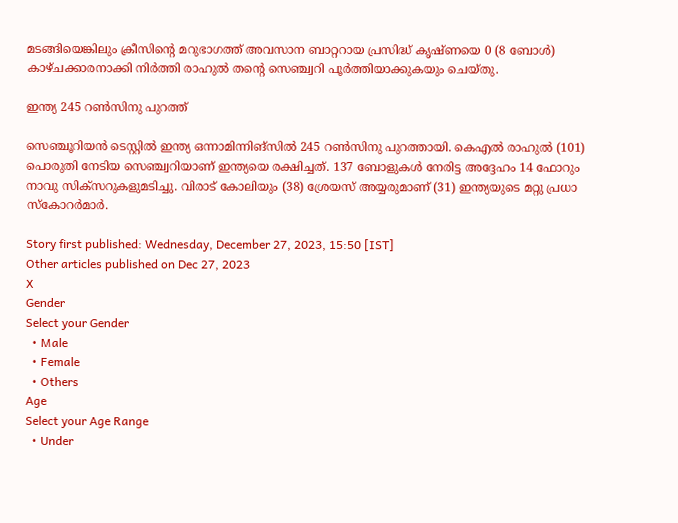മടങ്ങിയെങ്കിലും ക്രീസിന്റെ മറുഭാഗത്ത് അവസാന ബാറ്ററായ പ്രസിദ്ധ് കൃഷ്ണയെ 0 (8 ബോള്‍) കാഴ്ചക്കാരനാക്കി നിര്‍ത്തി രാഹുല്‍ തന്റെ സെഞ്ച്വറി പൂര്‍ത്തിയാക്കുകയും ചെയ്തു.

ഇന്ത്യ 245 റണ്‍സിനു പുറത്ത്

സെഞ്ചൂറിയന്‍ ടെസ്റ്റില്‍ ഇന്ത്യ ഒന്നാമിന്നിങ്‌സില്‍ 245 റണ്‍സിനു പുറത്തായി. കെഎല്‍ രാഹുല്‍ (101) പൊരുതി നേടിയ സെഞ്ച്വറിയാണ് ഇന്ത്യയെ രക്ഷിച്ചത്. 137 ബോളുകള്‍ നേരിട്ട അദ്ദേഹം 14 ഫോറും നാവു സിക്‌സറുകളുമടിച്ചു. വിരാട് കോലിയും (38) ശ്രേയസ് അയ്യരുമാണ് (31) ഇന്ത്യയുടെ മറ്റു പ്രധാ സ്‌കോറര്‍മാര്‍.

Story first published: Wednesday, December 27, 2023, 15:50 [IST]
Other articles published on Dec 27, 2023
X
Gender
Select your Gender
  • Male
  • Female
  • Others
Age
Select your Age Range
  • Under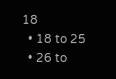18
  • 18 to 25
  • 26 to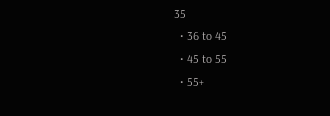35
  • 36 to 45
  • 45 to 55
  • 55+